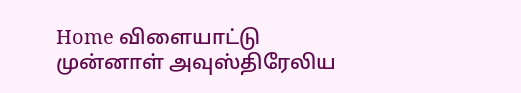Home விளையாட்டு முன்னாள் அவுஸ்திரேலிய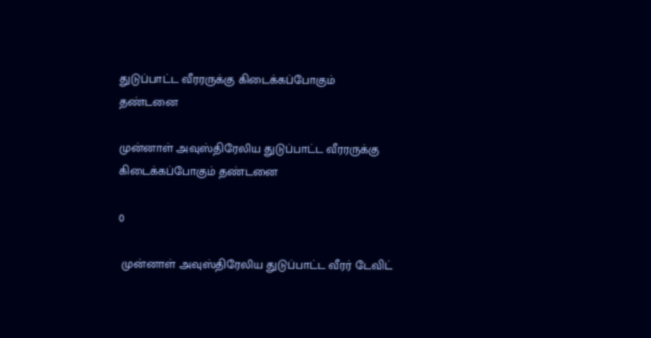துடுப்பாட்ட வீரரருக்கு கிடைக்கப்போகும் தண்டனை

முன்னாள் அவுஸ்திரேலிய துடுப்பாட்ட வீரரருக்கு கிடைக்கப்போகும் தண்டனை

0

 முன்னாள் அவுஸ்திரேலிய துடுப்பாட்ட வீரர் டேவிட்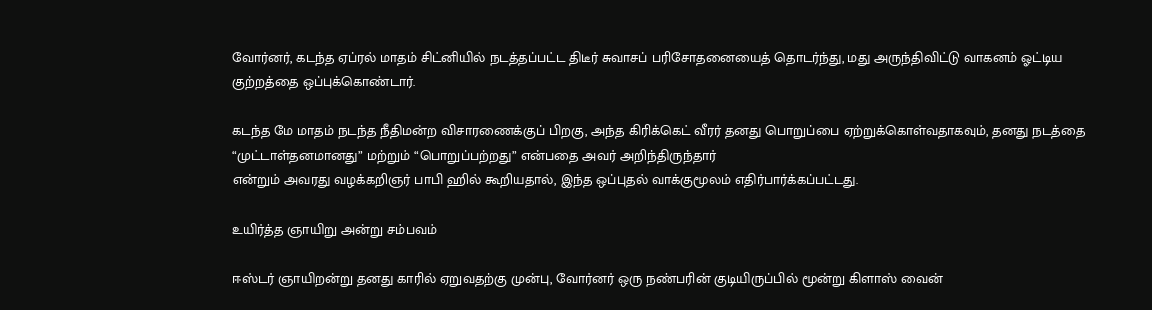வோர்னர், கடந்த ஏப்ரல் மாதம் சிட்னியில் நடத்தப்பட்ட திடீர் சுவாசப் பரிசோதனையைத் தொடர்ந்து, மது அருந்திவிட்டு வாகனம் ஓட்டிய குற்றத்தை ஒப்புக்கொண்டார்.

கடந்த மே மாதம் நடந்த நீதிமன்ற விசாரணைக்குப் பிறகு, அந்த கிரிக்கெட் வீரர் தனது பொறுப்பை ஏற்றுக்கொள்வதாகவும், தனது நடத்தை “முட்டாள்தனமானது” மற்றும் “பொறுப்பற்றது” என்பதை அவர் அறிந்திருந்தார்
என்றும் அவரது வழக்கறிஞர் பாபி ஹில் கூறியதால், இந்த ஒப்புதல் வாக்குமூலம் எதிர்பார்க்கப்பட்டது.

உயிர்த்த ஞாயிறு அன்று சம்பவம்

ஈஸ்டர் ஞாயிறன்று தனது காரில் ஏறுவதற்கு முன்பு, வோர்னர் ஒரு நண்பரின் குடியிருப்பில் மூன்று கிளாஸ் வைன்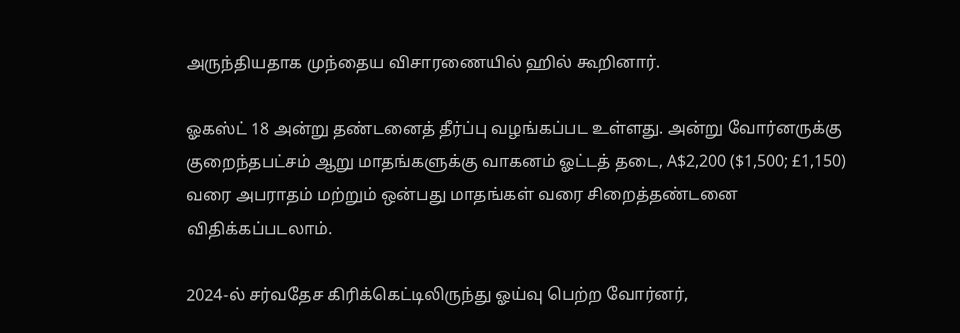அருந்தியதாக முந்தைய விசாரணையில் ஹில் கூறினார்.

ஓகஸ்ட் 18 அன்று தண்டனைத் தீர்ப்பு வழங்கப்பட உள்ளது. அன்று வோர்னருக்கு குறைந்தபட்சம் ஆறு மாதங்களுக்கு வாகனம் ஓட்டத் தடை, A$2,200 ($1,500; £1,150) வரை அபராதம் மற்றும் ஒன்பது மாதங்கள் வரை சிறைத்தண்டனை விதிக்கப்படலாம்.

2024-ல் சர்வதேச கிரிக்கெட்டிலிருந்து ஓய்வு பெற்ற வோர்னர்,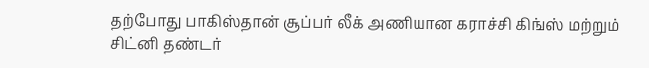தற்போது பாகிஸ்தான் சூப்பர் லீக் அணியான கராச்சி கிங்ஸ் மற்றும் சிட்னி தண்டர்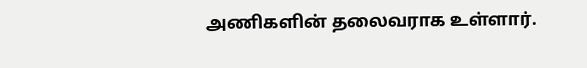அணிகளின் தலைவராக உள்ளார்.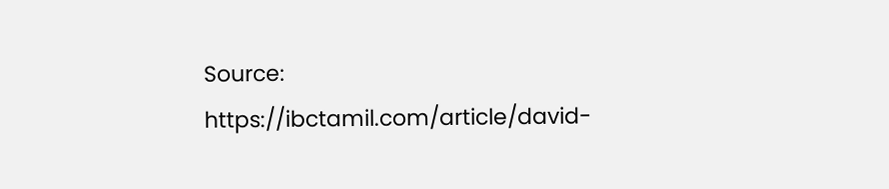Source: https://ibctamil.com/article/david-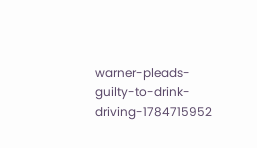warner-pleads-guilty-to-drink-driving-1784715952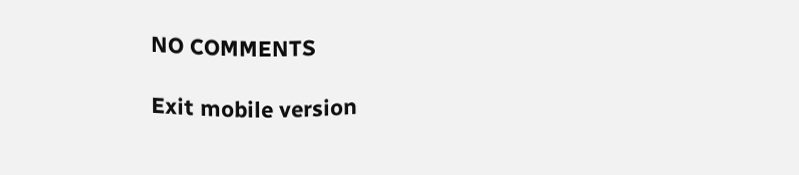NO COMMENTS

Exit mobile version